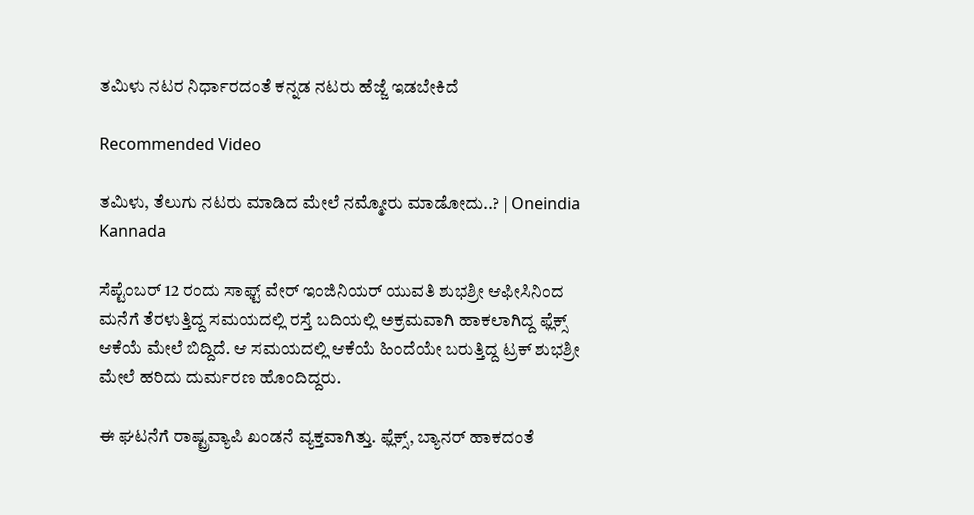ತಮಿಳು ನಟರ ನಿರ್ಧಾರದಂತೆ ಕನ್ನಡ ನಟರು ಹೆಜ್ಜೆ ಇಡಬೇಕಿದೆ

Recommended Video

ತಮಿಳು, ತೆಲುಗು ನಟರು ಮಾಡಿದ ಮೇಲೆ ನಮ್ಮೋರು ಮಾಡೋದು..? | Oneindia Kannada

ಸೆಪ್ಟೆಂಬರ್ 12 ರಂದು ಸಾಫ್ಟ್ ವೇರ್ ಇಂಜಿನಿಯರ್ ಯುವತಿ ಶುಭಶ್ರೀ ಆಫೀಸಿನಿಂದ ಮನೆಗೆ ತೆರಳುತ್ತಿದ್ದ ಸಮಯದಲ್ಲಿ ರಸ್ತೆ ಬದಿಯಲ್ಲಿ ಅಕ್ರಮವಾಗಿ ಹಾಕಲಾಗಿದ್ದ ಫ್ಲೆಕ್ಸ್ ಆಕೆಯೆ ಮೇಲೆ ಬಿದ್ದಿದೆ. ಆ ಸಮಯದಲ್ಲಿ ಆಕೆಯೆ ಹಿಂದೆಯೇ ಬರುತ್ತಿದ್ದ ಟ್ರಕ್ ಶುಭಶ್ರೀ ಮೇಲೆ ಹರಿದು ದುರ್ಮರಣ ಹೊಂದಿದ್ದರು.

ಈ ಘಟನೆಗೆ ರಾಷ್ಟ್ರವ್ಯಾಪಿ ಖಂಡನೆ ವ್ಯಕ್ತವಾಗಿತ್ತು. ಫ್ಲೆಕ್ಸ್, ಬ್ಯಾನರ್ ಹಾಕದಂತೆ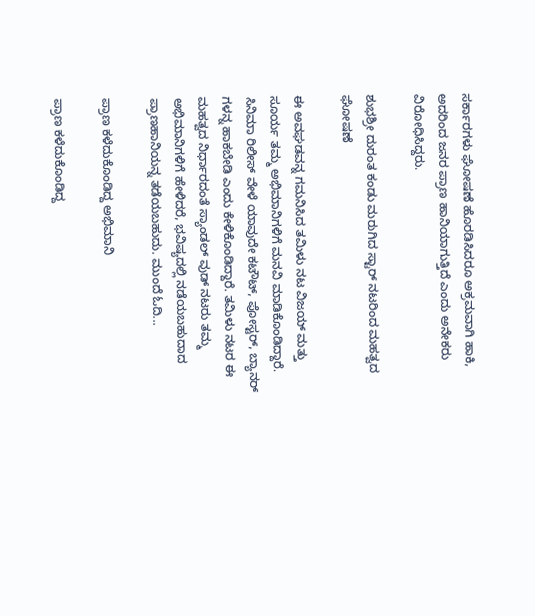ಸರ್ಕಾರಗಳು ಘೋಷಣೆ ಹೊರಡಿಸಿದರೂ ಅಕ್ರಮವಾಗಿ ಹಾಕಿ, ಅದರಿಂದ ಜನರ ಪ್ರಾಣ ಹಾನಿಯಾಗುತ್ತಿದೆ ಎಂದು ಅನೇಕರು ವಿರೋಧಿಸಿದ್ದರು.

ಶುಭಶ್ರೀ ದುರಂತ ಕಂಡು ಮರುಗಿದ ಸ್ಟಾರ್ ನಟರಿಂದ ಮಹತ್ವದ ಘೋಷಣೆ

ಈ ಅವಘಡವನ್ನ ಗಮನಿಸಿದ ತಮಿಳು ನಟ ವಿಜಯ್ ಮತ್ತು ಸೂರ್ಯ ತಮ್ಮ ಅಭಿಮಾನಿಗಳಿಗೆ ಮನವಿ ಮಾಡಿಕೊಂಡಿದ್ದಾರೆ. ಸಿನಿಮಾ ರಿಲೀಸ್ ವೇಳೆ ಯಾವುದೇ ಕಟೌಟ್, ಪೋಸ್ಟರ್, ಬ್ಯಾನರ್ ಗಳನ್ನ ಹಾಕಬೇಡಿ ಎಂದು ಕೇಳಿಕೊಂಡಿದ್ದಾರೆ. ತಮಿಳು ನಟರ ಈ ಮಹತ್ವದ ನಿರ್ಧಾರದಂತೆ ಸ್ಯಾಂಡಲ್ ವುಡ್ ನಟರು ತಮ್ಮ ಅಭಿಮಾನಿಗಳಿಗೆ ಹೇಳಿದರೆ, ಭವಿಷ್ಯದಲ್ಲಿ ನಡೆಯಬಹುದಾದ ಪ್ರಾಣಹಾನಿಯನ್ನ ತಡೆಯಬಹುದು. ಮುಂದೆ ಓದಿ...

ಪ್ರಾಣ ಕಳೆದುಕೊಂಡಿದ್ದ ಅಭಿಮಾನಿ

ಪ್ರಾಣ ಕಳೆದುಕೊಂಡಿದ್ದ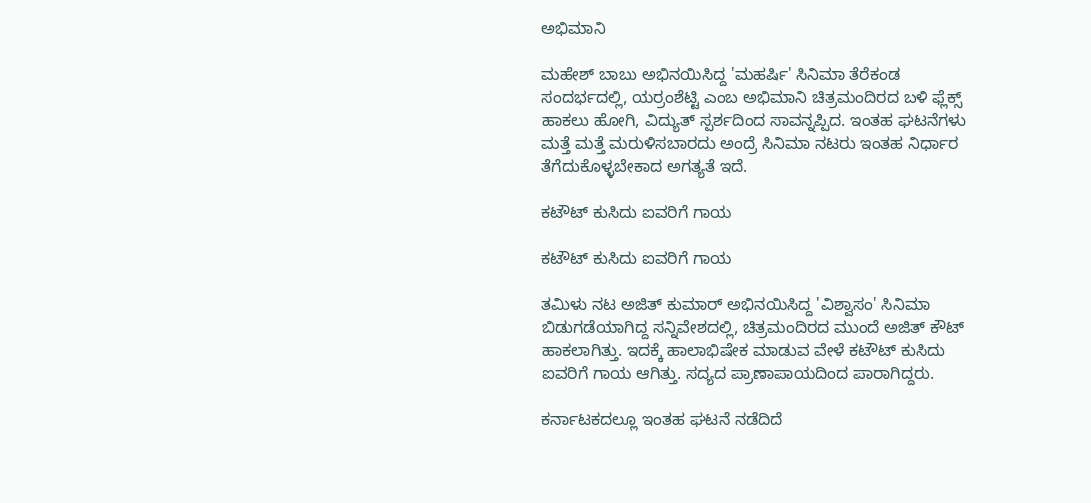ಅಭಿಮಾನಿ

ಮಹೇಶ್ ಬಾಬು ಅಭಿನಯಿಸಿದ್ದ 'ಮಹರ್ಷಿ' ಸಿನಿಮಾ ತೆರೆಕಂಡ ಸಂದರ್ಭದಲ್ಲಿ, ಯರ್ರಂಶೆಟ್ಟಿ ಎಂಬ ಅಭಿಮಾನಿ ಚಿತ್ರಮಂದಿರದ ಬಳಿ ಫ್ಲೆಕ್ಸ್ ಹಾಕಲು ಹೋಗಿ, ವಿದ್ಯುತ್ ಸ್ಪರ್ಶದಿಂದ ಸಾವನ್ನಪ್ಪಿದ. ಇಂತಹ ಘಟನೆಗಳು ಮತ್ತೆ ಮತ್ತೆ ಮರುಳಿಸಬಾರದು ಅಂದ್ರೆ ಸಿನಿಮಾ ನಟರು ಇಂತಹ ನಿರ್ಧಾರ ತೆಗೆದುಕೊಳ್ಳಬೇಕಾದ ಅಗತ್ಯತೆ ಇದೆ.

ಕಟೌಟ್ ಕುಸಿದು ಐವರಿಗೆ ಗಾಯ

ಕಟೌಟ್ ಕುಸಿದು ಐವರಿಗೆ ಗಾಯ

ತಮಿಳು ನಟ ಅಜಿತ್ ಕುಮಾರ್ ಅಭಿನಯಿಸಿದ್ದ 'ವಿಶ್ವಾಸಂ' ಸಿನಿಮಾ ಬಿಡುಗಡೆಯಾಗಿದ್ದ ಸನ್ನಿವೇಶದಲ್ಲಿ, ಚಿತ್ರಮಂದಿರದ ಮುಂದೆ ಅಜಿತ್ ಕೌಟ್ ಹಾಕಲಾಗಿತ್ತು. ಇದಕ್ಕೆ ಹಾಲಾಭಿಷೇಕ ಮಾಡುವ ವೇಳೆ ಕಟೌಟ್ ಕುಸಿದು ಐವರಿಗೆ ಗಾಯ ಆಗಿತ್ತು. ಸದ್ಯದ ಪ್ರಾಣಾಪಾಯದಿಂದ ಪಾರಾಗಿದ್ದರು.

ಕರ್ನಾಟಕದಲ್ಲೂ ಇಂತಹ ಘಟನೆ ನಡೆದಿದೆ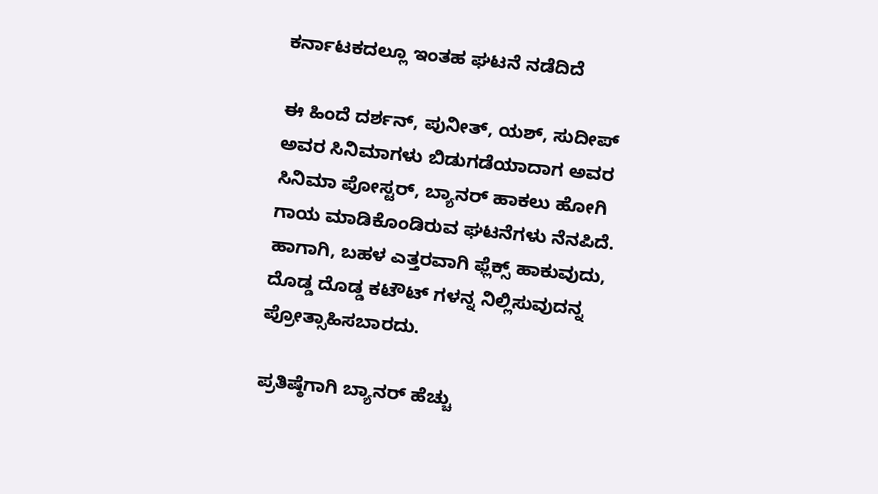ಕರ್ನಾಟಕದಲ್ಲೂ ಇಂತಹ ಘಟನೆ ನಡೆದಿದೆ

ಈ ಹಿಂದೆ ದರ್ಶನ್, ಪುನೀತ್, ಯಶ್, ಸುದೀಪ್ ಅವರ ಸಿನಿಮಾಗಳು ಬಿಡುಗಡೆಯಾದಾಗ ಅವರ ಸಿನಿಮಾ ಪೋಸ್ಟರ್, ಬ್ಯಾನರ್ ಹಾಕಲು ಹೋಗಿ ಗಾಯ ಮಾಡಿಕೊಂಡಿರುವ ಘಟನೆಗಳು ನೆನಪಿದೆ. ಹಾಗಾಗಿ, ಬಹಳ ಎತ್ತರವಾಗಿ ಫ್ಲೆಕ್ಸ್ ಹಾಕುವುದು, ದೊಡ್ಡ ದೊಡ್ಡ ಕಟೌಟ್ ಗಳನ್ನ ನಿಲ್ಲಿಸುವುದನ್ನ ಪ್ರೋತ್ಸಾಹಿಸಬಾರದು.

ಪ್ರತಿಷ್ಠೆಗಾಗಿ ಬ್ಯಾನರ್ ಹೆಚ್ಚು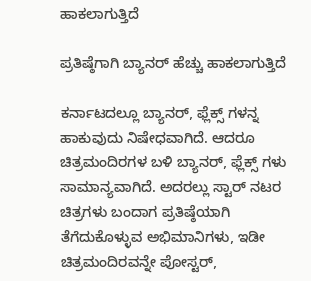ಹಾಕಲಾಗುತ್ತಿದೆ

ಪ್ರತಿಷ್ಠೆಗಾಗಿ ಬ್ಯಾನರ್ ಹೆಚ್ಚು ಹಾಕಲಾಗುತ್ತಿದೆ

ಕರ್ನಾಟದಲ್ಲೂ ಬ್ಯಾನರ್, ಫ್ಲೆಕ್ಸ್ ಗಳನ್ನ ಹಾಕುವುದು ನಿಷೇಧವಾಗಿದೆ. ಆದರೂ ಚಿತ್ರಮಂದಿರಗಳ ಬಳಿ ಬ್ಯಾನರ್, ಫ್ಲೆಕ್ಸ್ ಗಳು ಸಾಮಾನ್ಯವಾಗಿದೆ. ಅದರಲ್ಲು ಸ್ಟಾರ್ ನಟರ ಚಿತ್ರಗಳು ಬಂದಾಗ ಪ್ರತಿಷ್ಠೆಯಾಗಿ ತೆಗೆದುಕೊಳ್ಳುವ ಅಭಿಮಾನಿಗಳು, ಇಡೀ ಚಿತ್ರಮಂದಿರವನ್ನೇ ಪೋಸ್ಟರ್,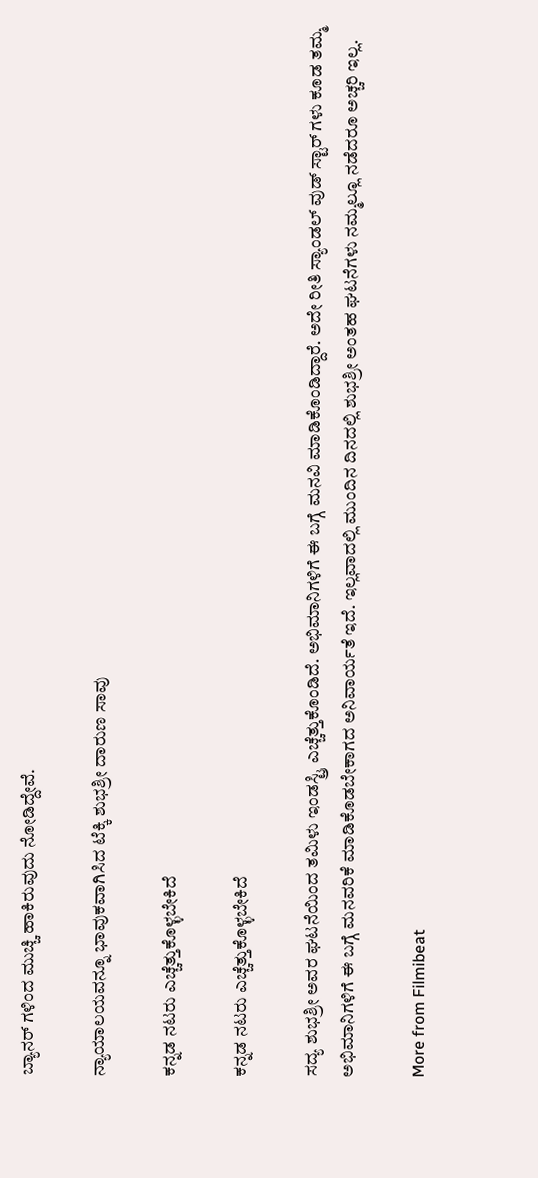ಬ್ಯಾನರ್ ಗಳಿಂದ ಮುಚ್ಚಿ ಹಾಕಿರುವುದು ನೋಡಿದ್ದೇವೆ.

ನ್ಯಾಯಾಲಯವನ್ನೂ ಭಾವುಕವಾಗಿಸಿದ ಟೆಕ್ಕಿ ಶುಭಶ್ರೀ ದಾರುಣ ಸಾವು

ಕನ್ನಡ ನಟರು ಎಚ್ಚೆತ್ತುಕೊಳ್ಳಬೇಕಿದೆ

ಕನ್ನಡ ನಟರು ಎಚ್ಚೆತ್ತುಕೊಳ್ಳಬೇಕಿದೆ

ಸದ್ಯ ಶುಭಶ್ರೀ ಅವರ ಘಟನೆಯಿಂದ ತಮಿಳು ಇಂಡಸ್ಟ್ರಿ ಎಚ್ಚೆತ್ತುಕೊಂಡಿದೆ. ಅಭಿಮಾನಿಗಳಿಗೆ ಈ ಬಗ್ಗೆ ಮನವಿ ಮಾಡಿಕೊಂಡಿದ್ದಾರೆ. ಅದೇ ರೀತಿ ಸ್ಯಾಂಡಲ್ ವುಡ್ ಸ್ಟಾರ್ ಗಳು ಕೂಡ ತಮ್ಮ ಅಭಿಮಾನಿಗಳಿಗೆ ಈ ಬಗ್ಗೆ ಮನವರಿಕೆ ಮಾಡಿಕೊಡಬೇಕಾಗದ ಅನಿವಾರ್ಯತೆ ಇದೆ. ಇಲ್ಲವಾದಲ್ಲಿ ಮುಂದಿನ ದಿನದಲ್ಲಿ ಶುಭಶ್ರೀ ಅಂತಹ ಘಟನೆಗಳು ನಮ್ಮಲ್ಲೂ ನಡೆದರೂ ಅಚ್ಚರಿ ಇಲ್ಲ.

More from Filmibeat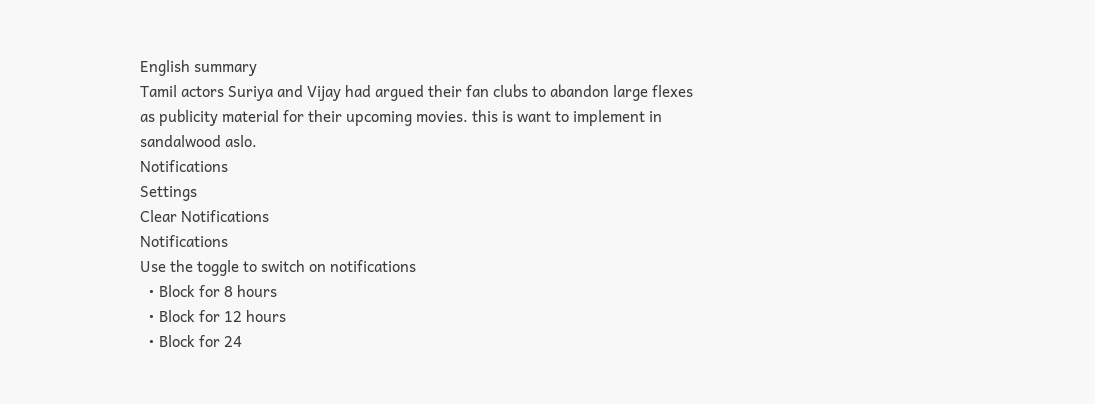English summary
Tamil actors Suriya and Vijay had argued their fan clubs to abandon large flexes as publicity material for their upcoming movies. this is want to implement in sandalwood aslo.
Notifications
Settings
Clear Notifications
Notifications
Use the toggle to switch on notifications
  • Block for 8 hours
  • Block for 12 hours
  • Block for 24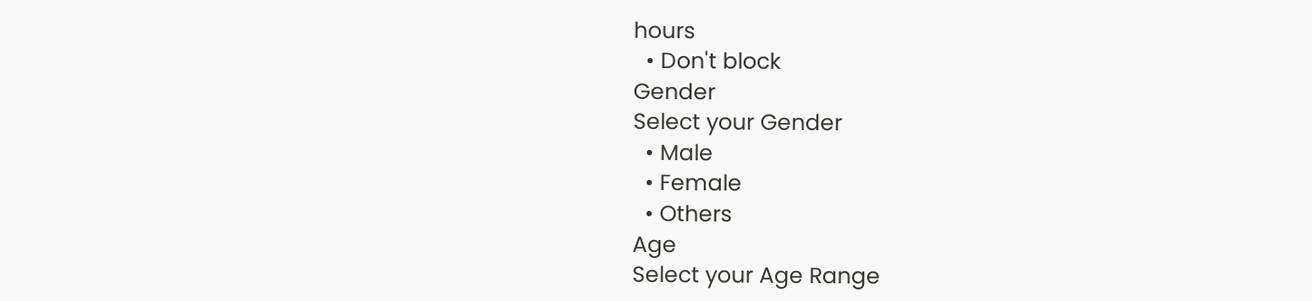hours
  • Don't block
Gender
Select your Gender
  • Male
  • Female
  • Others
Age
Select your Age Range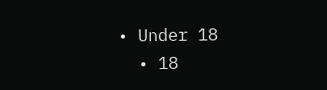• Under 18
  • 18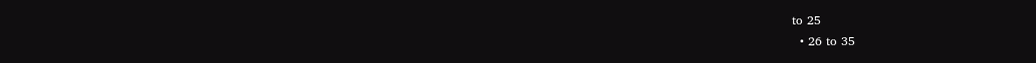to 25
  • 26 to 35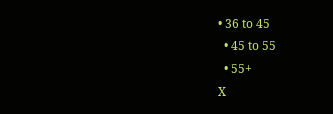• 36 to 45
  • 45 to 55
  • 55+
X